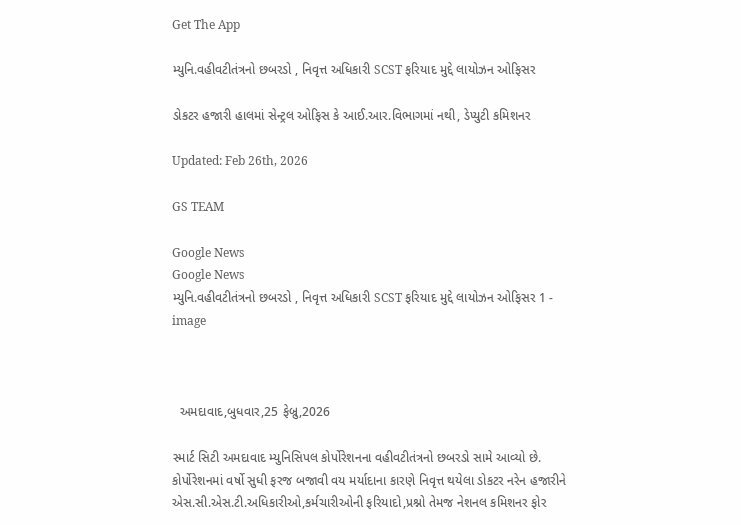Get The App

મ્યુનિ.વહીવટીતંત્રનો છબરડો , નિવૃત્ત અધિકારી SCST ફરિયાદ મુદ્દે લાયોઝન ઓફિસર

ડોકટર હજારી હાલમાં સેન્ટ્રલ ઓફિસ કે આઈ.આર.વિભાગમાં નથી, ડેપ્યુટી કમિશનર

Updated: Feb 26th, 2026

GS TEAM

Google News
Google News
મ્યુનિ.વહીવટીતંત્રનો છબરડો , નિવૃત્ત અધિકારી SCST ફરિયાદ મુદ્દે લાયોઝન ઓફિસર 1 - image



  અમદાવાદ,બુધવાર,25 ફેબ્રુ,2026

સ્માર્ટ સિટી અમદાવાદ મ્યુનિસિપલ કોર્પોરેશનના વહીવટીતંત્રનો છબરડો સામે આવ્યો છે. કોર્પોરેશનમાં વર્ષો સુધી ફરજ બજાવી વય મર્યાદાના કારણે નિવૃત્ત થયેલા ડોકટર નરેન હજારીને એસ.સી.એસ.ટી.અધિકારીઓ,કર્મચારીઓની ફરિયાદો,પ્રશ્નો તેમજ નેશનલ કમિશનર ફોર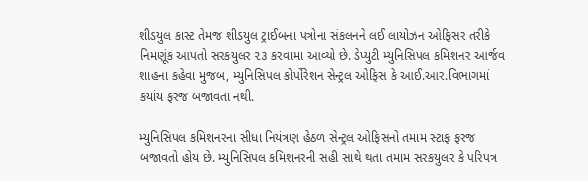શીડયુલ કાસ્ટ તેમજ શીડયુલ ટ્રાઈબના પત્રોના સંકલનને લઈ લાયોઝન ઓફિસર તરીકે નિમણૂંક આપતો સરકયુલર ૨૩ કરવામા આવ્યો છે. ડેપ્યુટી મ્યુનિસિપલ કમિશનર આર્જવ શાહના કહેવા મુજબ, મ્યુનિસિપલ કોર્પોરેશન સેન્ટ્રલ ઓફિસ કે આઈ.આર.વિભાગમાં કયાંય ફરજ બજાવતા નથી.

મ્યુનિસિપલ કમિશનરના સીધા નિયંત્રણ હેઠળ સેન્ટ્રલ ઓફિસનો તમામ સ્ટાફ ફરજ બજાવતો હોય છે. મ્યુનિસિપલ કમિશનરની સહી સાથે થતા તમામ સરકયુલર કે પરિપત્ર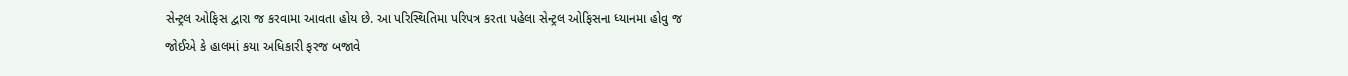સેન્ટ્રલ ઓફિસ દ્વારા જ કરવામા આવતા હોય છે. આ પરિસ્થિતિમા પરિપત્ર કરતા પહેલા સેન્ટ્રલ ઓફિસના ધ્યાનમા હોવુ જ જોઈએ કે હાલમાં કયા અધિકારી ફરજ બજાવે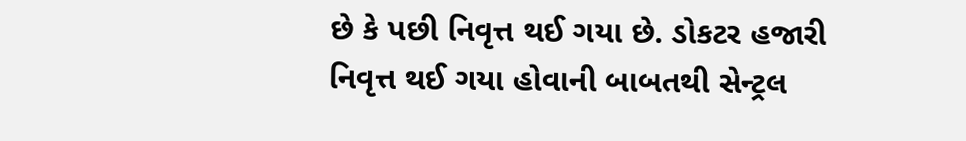છે કે પછી નિવૃત્ત થઈ ગયા છે. ડોકટર હજારી નિવૃત્ત થઈ ગયા હોવાની બાબતથી સેન્ટ્રલ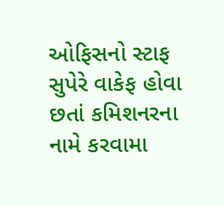ઓફિસનો સ્ટાફ સુપેરે વાકેફ હોવા છતાં કમિશનરના નામે કરવામા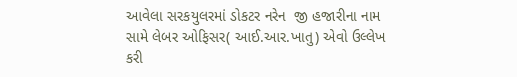આવેલા સરકયુલરમાં ડોકટર નરેન  જી હજારીના નામ સામે લેબર ઓફિસર( આઈ.આર.ખાતુ) એવો ઉલ્લેખ કરી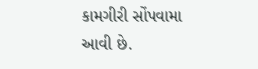કામગીરી સોંપવામા આવી છે.